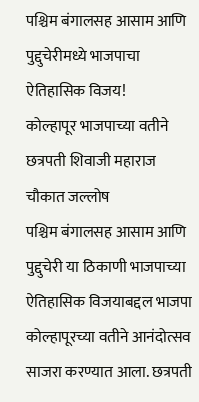पश्चिम बंगालसह आसाम आणि पुद्दुचेरीमध्ये भाजपाचा ऐतिहासिक विजय!
कोल्हापूर भाजपाच्या वतीने छत्रपती शिवाजी महाराज चौकात जल्लोष
पश्चिम बंगालसह आसाम आणि पुद्दुचेरी या ठिकाणी भाजपाच्या ऐतिहासिक विजयाबद्दल भाजपा कोल्हापूरच्या वतीने आनंदोत्सव साजरा करण्यात आला. छत्रपती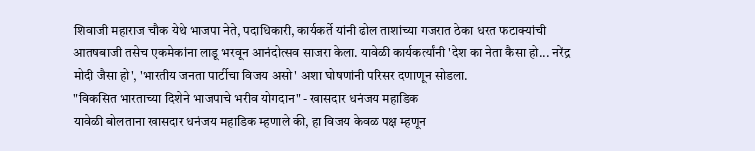शिवाजी महाराज चौक येथे भाजपा नेते, पदाधिकारी, कार्यकर्ते यांनी ढोल ताशांच्या गजरात ठेका धरत फटाक्यांची आतषबाजी तसेच एकमेकांना लाडू भरवून आनंदोत्सव साजरा केला. यावेळी कार्यकर्त्यांनी 'देश का नेता कैसा हो... नरेंद्र मोदी जैसा हो', 'भारतीय जनता पार्टीचा विजय असो' अशा घोषणांनी परिसर दणाणून सोडला.
"विकसित भारताच्या दिशेने भाजपाचे भरीव योगदान" - खासदार धनंजय महाडिक
यावेळी बोलताना खासदार धनंजय महाडिक म्हणाले की, हा विजय केवळ पक्ष म्हणून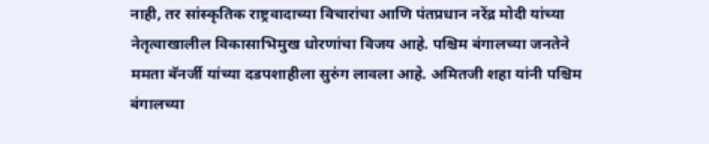नाही, तर सांस्कृतिक राष्ट्रवादाच्या विचारांचा आणि पंतप्रधान नरेंद्र मोदी यांच्या नेतृत्वाखालील विकासाभिमुख धोरणांचा विजय आहे. पश्चिम बंगालच्या जनतेने ममता बॅनर्जी यांच्या दडपशाहीला सुरुंग लावला आहे. अमितजी शहा यांनी पश्चिम बंगालच्या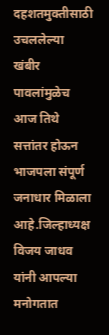दहशतमुक्तीसाठी उचललेल्या खंबीर पावलांमुळेच आज तिथे सत्तांतर होऊन भाजपला संपूर्ण जनाधार मिळाला आहे.जिल्हाध्यक्ष विजय जाधव यांनी आपल्या मनोगतात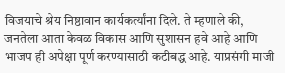विजयाचे श्रेय निष्ठावान कार्यकर्त्यांना दिले. ते म्हणाले की, जनतेला आता केवळ विकास आणि सुशासन हवे आहे आणि भाजप ही अपेक्षा पूर्ण करण्यासाठी कटीबद्ध आहे. याप्रसंगी माजी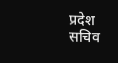प्रदेश सचिव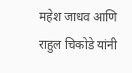महेश जाधव आणि राहुल चिकोडे यांनी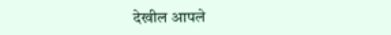देखील आपले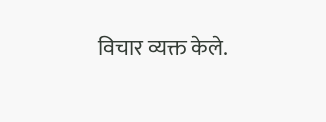विचार व्यक्त केले.